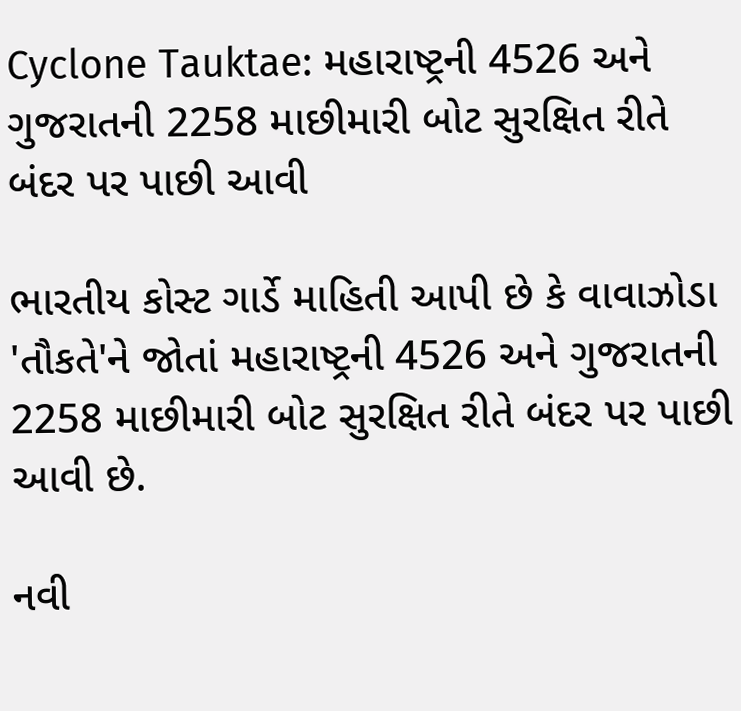Cyclone Tauktae: મહારાષ્ટ્રની 4526 અને ગુજરાતની 2258 માછીમારી બોટ સુરક્ષિત રીતે બંદર પર પાછી આવી

ભારતીય કોસ્ટ ગાર્ડે માહિતી આપી છે કે વાવાઝોડા 'તૌકતે'ને જોતાં મહારાષ્ટ્રની 4526 અને ગુજરાતની 2258 માછીમારી બોટ સુરક્ષિત રીતે બંદર પર પાછી આવી છે.

નવી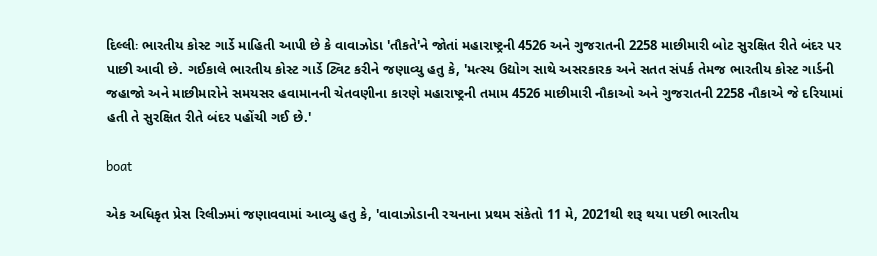દિલ્લીઃ ભારતીય કોસ્ટ ગાર્ડે માહિતી આપી છે કે વાવાઝોડા 'તૌકતે'ને જોતાં મહારાષ્ટ્રની 4526 અને ગુજરાતની 2258 માછીમારી બોટ સુરક્ષિત રીતે બંદર પર પાછી આવી છે. ગઈકાલે ભારતીય કોસ્ટ ગાર્ડે ટ્વિટ કરીને જણાવ્યુ હતુ કે, 'મત્સ્ય ઉદ્યોગ સાથે અસરકારક અને સતત સંપર્ક તેમજ ભારતીય કોસ્ટ ગાર્ડની જહાજો અને માછીમારોને સમયસર હવામાનની ચેતવણીના કારણે મહારાષ્ટ્રની તમામ 4526 માછીમારી નૌકાઓ અને ગુજરાતની 2258 નૌકાએ જે દરિયામાં હતી તે સુરક્ષિત રીતે બંદર પહોંચી ગઈ છે.'

boat

એક અધિકૃત પ્રેસ રિલીઝમાં જણાવવામાં આવ્યુ હતુ કે, 'વાવાઝોડાની રચનાના પ્રથમ સંકેતો 11 મે, 2021થી શરૂ થયા પછી ભારતીય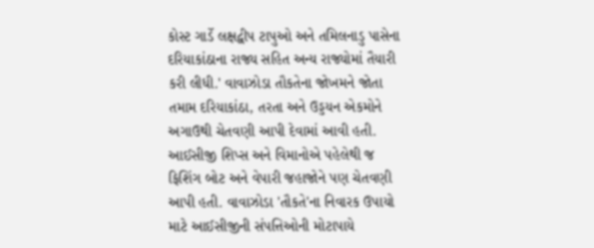કોસ્ટ ગાર્ડે લક્ષદ્વીપ ટાપુઓ અને તમિલનાડુ પાસેના દરિયાકાંઠાના રાજ્ય સહિત અન્ય રાજ્યોમાં તૈયારી કરી લીધી.' વાવાઝોડા તૌકતેના જોખમને જોતા તમામ દરિયાકાંઠા, તરતા અને ઉડ્ડયન એકમોને અગાઉથી ચેતવણી આપી દેવામાં આવી હતી. આઈસીજી શિપ્સ અને વિમાનોએ પહેલેથી જ ફિશિંગ બોટ અને વેપારી જહાજોને પણ ચેતવણી આપી હતી. વાવાઝોડા 'તૌકતે'ના નિવારક ઉપાયો માટે આઈસીજીની સંપત્તિઓની મોટાપાયે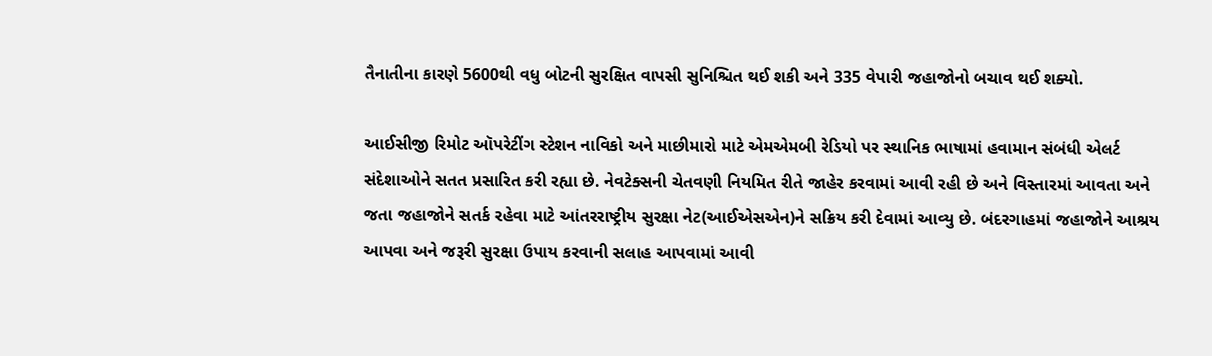તૈનાતીના કારણે 5600થી વધુ બોટની સુરક્ષિત વાપસી સુનિશ્ચિત થઈ શકી અને 335 વેપારી જહાજોનો બચાવ થઈ શક્યો.

આઈસીજી રિમોટ ઑપરેટીંગ સ્ટેશન નાવિકો અને માછીમારો માટે એમએમબી રેડિયો પર સ્થાનિક ભાષામાં હવામાન સંબંધી એલર્ટ સંદેશાઓને સતત પ્રસારિત કરી રહ્યા છે. નેવટેક્સની ચેતવણી નિયમિત રીતે જાહેર કરવામાં આવી રહી છે અને વિસ્તારમાં આવતા અને જતા જહાજોને સતર્ક રહેવા માટે આંતરરાષ્ટ્રીય સુરક્ષા નેટ(આઈએસએન)ને સક્રિય કરી દેવામાં આવ્યુ છે. બંદરગાહમાં જહાજોને આશ્રય આપવા અને જરૂરી સુરક્ષા ઉપાય કરવાની સલાહ આપવામાં આવી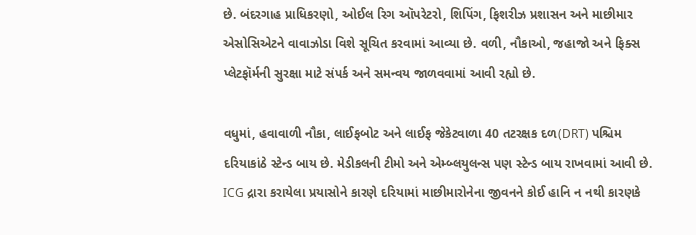છે. બંદરગાહ પ્રાધિકરણો, ઓઈલ રિગ ઑપરેટરો, શિપિંગ, ફિશરીઝ પ્રશાસન અને માછીમાર એસોસિએટને વાવાઝોડા વિશે સૂચિત કરવામાં આવ્યા છે. વળી, નૌકાઓ, જહાજો અને ફિક્સ પ્લેટફૉર્મની સુરક્ષા માટે સંપર્ક અને સમન્વય જાળવવામાં આવી રહ્યો છે.

વધુમાં, હવાવાળી નૌકા, લાઈફબોટ અને લાઈફ જેકેટવાળા 40 તટરક્ષક દળ(DRT) પશ્ચિમ દરિયાકાંઠે સ્ટેન્ડ બાય છે. મેડીકલની ટીમો અને એમ્બ્લયુલન્સ પણ સ્ટેન્ડ બાય રાખવામાં આવી છે. ICG દ્રારા કરાયેલા પ્રયાસોને કારણે દરિયામાં માછીમારોનેના જીવનને કોઈ હાનિ ન નથી કારણકે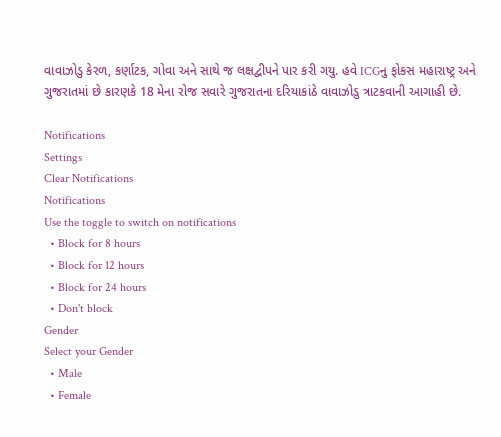વાવાઝોડુ કેરળ, કર્ણાટક, ગોવા અને સાથે જ લક્ષદ્વીપને પાર કરી ગયુ. હવે ICGનુ ફોકસ મહારાષ્ટ્ર અને ગુજરાતમાં છે કારણકે 18 મેના રોજ સવારે ગુજરાતના દરિયાકાંઠે વાવાઝોડુ ત્રાટકવાની આગાહી છે.

Notifications
Settings
Clear Notifications
Notifications
Use the toggle to switch on notifications
  • Block for 8 hours
  • Block for 12 hours
  • Block for 24 hours
  • Don't block
Gender
Select your Gender
  • Male
  • Female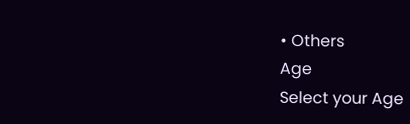• Others
Age
Select your Age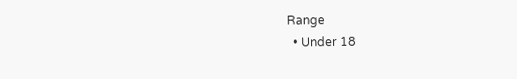Range
  • Under 18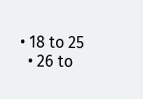• 18 to 25
  • 26 to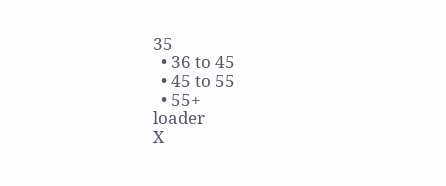35
  • 36 to 45
  • 45 to 55
  • 55+
loader
X